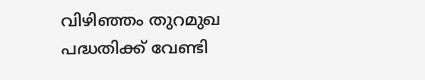വിഴിഞ്ഞം തുറമുഖ പദ്ധതിക്ക് വേണ്ടി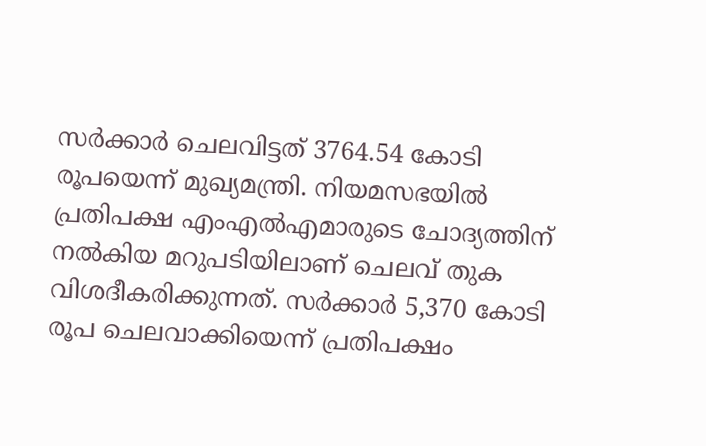സര്‍ക്കാര്‍ ചെലവിട്ടത് 3764.54 കോടി രൂപയെന്ന് മുഖ്യമന്ത്രി. നിയമസഭയില്‍ പ്രതിപക്ഷ എംഎല്‍എമാരുടെ ചോദ്യത്തിന് നല്‍കിയ മറുപടിയിലാണ് ചെലവ് തുക വിശദീകരിക്കുന്നത്. സര്‍ക്കാര്‍ 5,370 കോടി രൂപ ചെലവാക്കിയെന്ന് പ്രതിപക്ഷം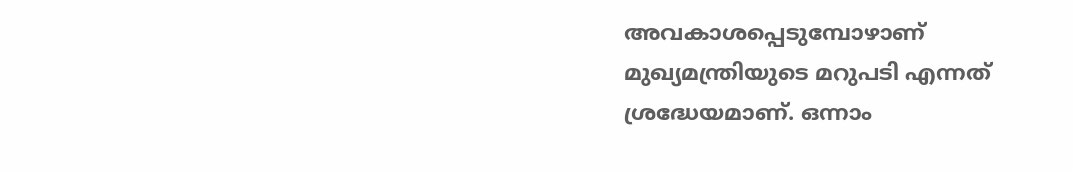അവകാശപ്പെടുമ്പോഴാണ് മുഖ്യമന്ത്രിയുടെ മറുപടി എന്നത് ശ്രദ്ധേയമാണ്. ഒന്നാം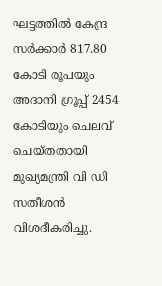ഘട്ടത്തില്‍ കേന്ദ്ര സര്‍ക്കാര്‍ 817.80 കോടി രൂപയും അദാനി ഗ്രൂപ്പ് 2454 കോടിയും ചെലവ് ചെയ്തതായി മുഖ്യമന്ത്രി വി ഡി സതീശന്‍ വിശദീകരിച്ചു.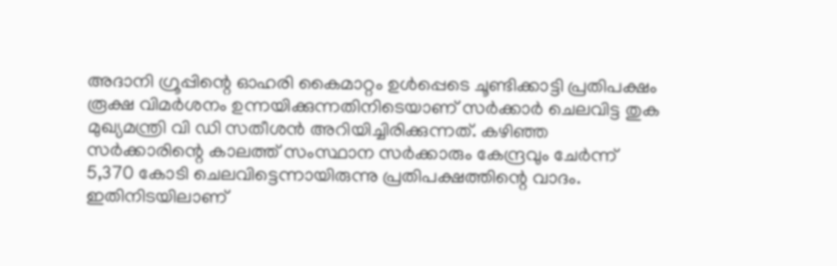അദാനി ഗ്രൂപ്പിന്റെ ഓഹരി കൈമാറ്റം ഉള്‍പ്പെടെ ചൂണ്ടിക്കാട്ടി പ്രതിപക്ഷം രൂക്ഷ വിമര്‍ശനം ഉന്നയിക്കുന്നതിനിടെയാണ് സര്‍ക്കാര്‍ ചെലവിട്ട തുക മുഖ്യമന്ത്രി വി ഡി സതീശന്‍ അറിയിച്ചിരിക്കുന്നത്. കഴിഞ്ഞ സര്‍ക്കാരിന്റെ കാലത്ത് സംസ്ഥാന സര്‍ക്കാരും കേന്ദ്രവും ചേര്‍ന്ന് 5,370 കോടി ചെലവിട്ടെന്നായിരുന്നു പ്രതിപക്ഷത്തിന്റെ വാദം. ഇതിനിടയിലാണ്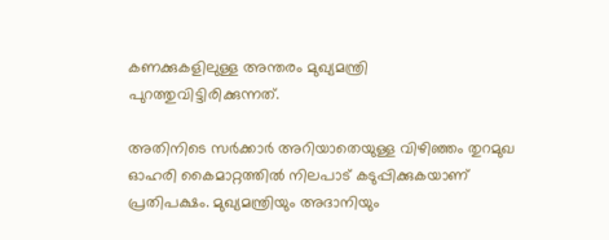കണക്കുകളിലുള്ള അന്തരം മുഖ്യമന്ത്രി പുറത്തുവിട്ടിരിക്കുന്നത്.

അതിനിടെ സര്‍ക്കാര്‍ അറിയാതെയുള്ള വിഴിഞ്ഞം തുറമുഖ ഓഹരി കൈമാറ്റത്തില്‍ നിലപാട് കടുപ്പിക്കുകയാണ് പ്രതിപക്ഷം. മുഖ്യമന്ത്രിയും അദാനിയും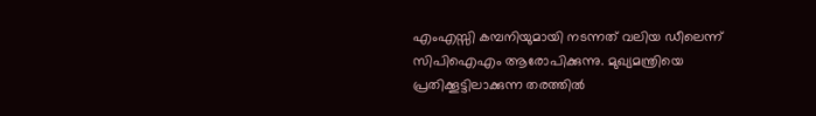എംഎസ്സി കമ്പനിയുമായി നടന്നത് വലിയ ഡീലെന്ന് സിപിഐഎം ആരോപിക്കുന്നു. മുഖ്യമന്ത്രിയെ പ്രതിക്കൂട്ടിലാക്കുന്ന തരത്തില്‍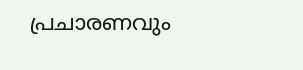പ്രചാരണവും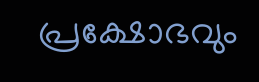പ്രക്ഷോഭവും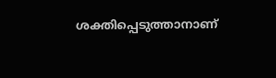ശക്തിപ്പെടുത്താനാണ്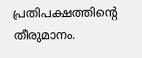പ്രതിപക്ഷത്തിന്റെ തീരുമാനം.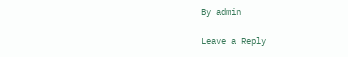By admin

Leave a Reply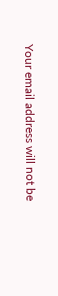Your email address will not be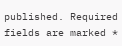published. Required fields are marked *